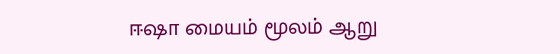ஈஷா மையம் மூலம் ஆறு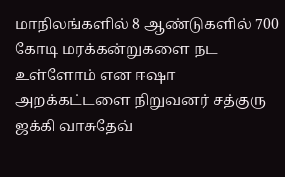மாநிலங்களில் 8 ஆண்டுகளில் 700 கோடி மரக்கன்றுகளை நட உள்ளோம் என ஈஷா அறக்கட்டளை நிறுவனர் சத்குரு ஜக்கி வாசுதேவ்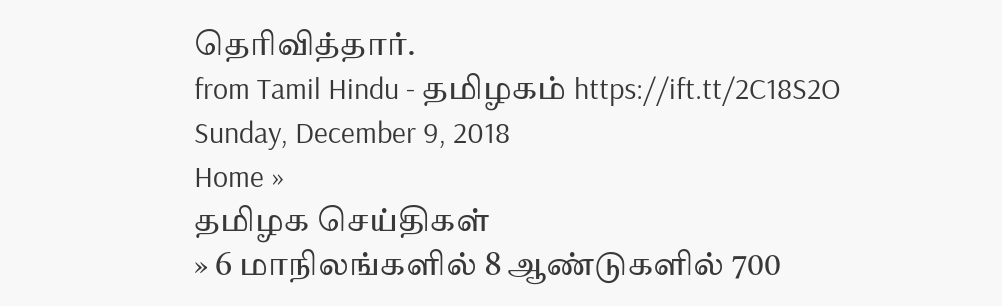தெரிவித்தார்.
from Tamil Hindu - தமிழகம் https://ift.tt/2C18S2O
Sunday, December 9, 2018
Home »
தமிழக செய்திகள்
» 6 மாநிலங்களில் 8 ஆண்டுகளில் 700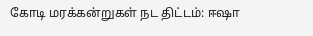கோடி மரக்கன்றுகள் நட திட்டம்: ஈஷா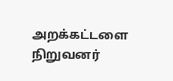அறக்கட்டளை நிறுவனர்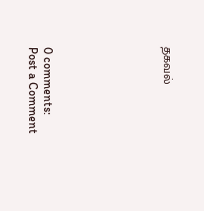தகவல்







0 comments:
Post a Comment